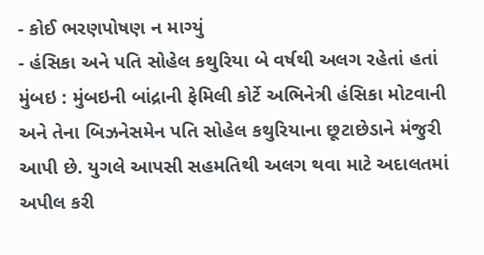- કોઈ ભરણપોષણ ન માગ્યું
- હંસિકા અને પતિ સોહેલ કથુરિયા બે વર્ષથી અલગ રહેતાં હતાં
મુંબઇ : મુંબઇની બાંદ્રાની ફેમિલી કોર્ટે અભિનેત્રી હંસિકા મોટવાની અને તેના બિઝનેસમેન પતિ સોહેલ કથુરિયાના છૂટાછેડાને મંજુરી આપી છે. યુગલે આપસી સહમતિથી અલગ થવા માટે અદાલતમાં અપીલ કરી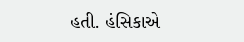હતી. હંસિકાએ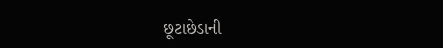છૂટાછેડાની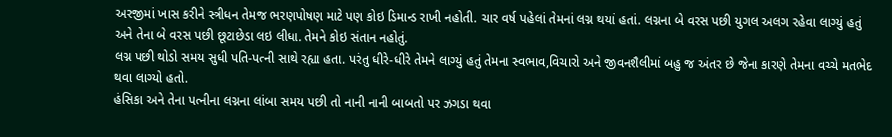અરજીમાં ખાસ કરીને સ્ત્રીધન તેમજ ભરણપોષણ માટે પણ કોઇ ડિમાન્ડ રાખી નહોતી. ચાર વર્ષ પહેલાં તેમનાં લગ્ન થયાં હતાં. લગ્નના બે વરસ પછી યુગલ અલગ રહેવા લાગ્યું હતું અને તેના બે વરસ પછી છૂટાછેડા લઇ લીધા. તેમને કોઇ સંતાન નહોતું.
લગ્ન પછી થોડો સમય સુધી પતિ-પત્ની સાથે રહ્યા હતા. પરંતુ ધીરે-ધીરે તેમને લાગ્યું હતું તેમના સ્વભાવ,વિચારો અને જીવનશૈલીમાં બહુ જ અંતર છે જેના કારણે તેમના વચ્ચે મતભેદ થવા લાગ્યો હતો.
હંસિકા અને તેના પત્નીના લગ્નના લાંબા સમય પછી તો નાની નાની બાબતો પર ઝગડા થવા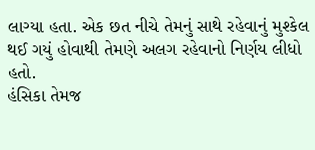લાગ્યા હતા. એક છત નીચે તેમનું સાથે રહેવાનું મુશ્કેલ થઈ ગયું હોવાથી તેમણે અલગ રહેવાનો નિર્ણય લીધો હતો.
હંસિકા તેમજ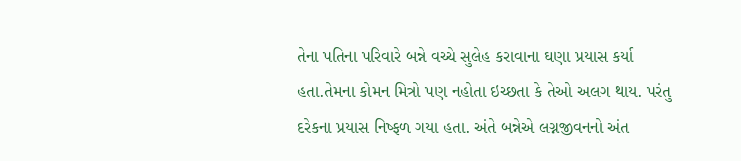તેના પતિના પરિવારે બન્ને વચ્ચે સુલેહ કરાવાના ઘણા પ્રયાસ કર્યા હતા.તેમના કોમન મિત્રો પણ નહોતા ઇચ્છતા કે તેઓ અલગ થાય. પરંતુ દરેકના પ્રયાસ નિષ્ફળ ગયા હતા. અંતે બન્નેએ લગ્નજીવનનો અંત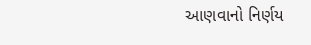આણવાનો નિર્ણય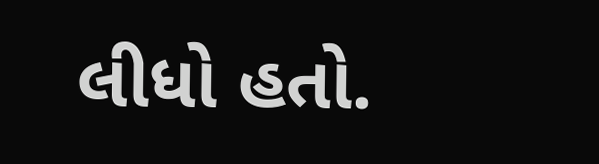લીધો હતો.